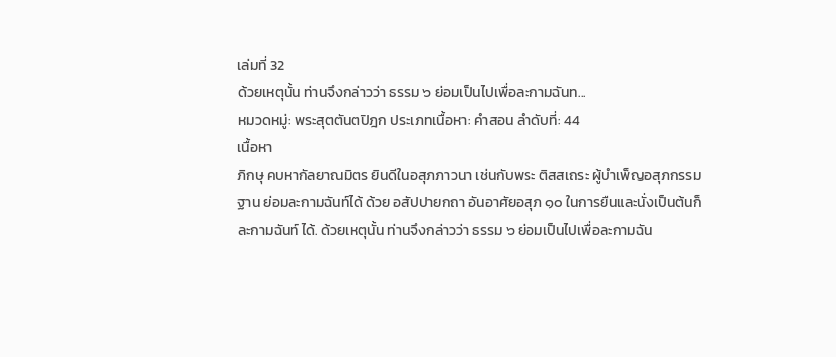เล่มที่ 32
ด้วยเหตุนั้น ท่านจึงกล่าวว่า ธรรม ๖ ย่อมเป็นไปเพื่อละกามฉันท...
หมวดหมู่: พระสุตตันตปิฎก ประเภทเนื้อหา: คำสอน ลำดับที่: 44
เนื้อหา
ภิกษุ คบหากัลยาณมิตร ยินดีในอสุภภาวนา เช่นกับพระ ติสสเถระ ผู้บำเพ็ญอสุภกรรมฐาน ย่อมละกามฉันท์ได้ ด้วย อสัปปายกถา อันอาศัยอสุภ ๑๐ ในการยืนและนั่งเป็นต้นก็ละกามฉันท์ ได้. ด้วยเหตุนั้น ท่านจึงกล่าวว่า ธรรม ๖ ย่อมเป็นไปเพื่อละกามฉัน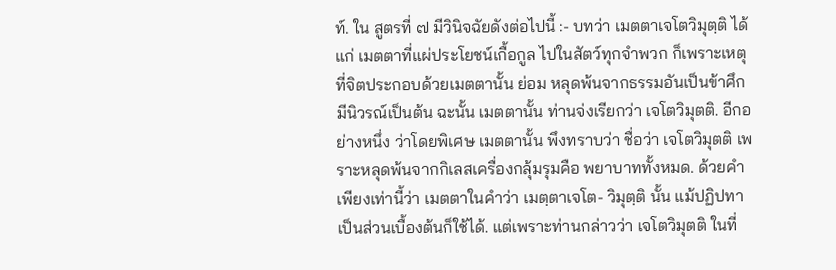ท์. ใน สูตรที่ ๗ มีวินิจฉัยดังต่อไปนี้ :- บทว่า เมตตาเจโตวิมุตฺติ ได้แก่ เมตตาที่แผ่ประโยชน์เกื้อกูล ไปในสัตว์ทุกจำพวก ก็เพราะเหตุที่จิตประกอบด้วยเมตตานั้น ย่อม หลุดพ้นจากธรรมอันเป็นข้าศึกมีนิวรณ์เป็นต้น ฉะนั้น เมตตานั้น ท่านจ่งเรียกว่า เจโตวิมุตติ. อีกอย่างหนึ่ง ว่าโดยพิเศษ เมตตานั้น พึงทราบว่า ชื่อว่า เจโตวิมุตติ เพราะหลุดพ้นจากกิเลสเครื่องกลุ้มรุมคือ พยาบาททั้งหมด. ด้วยคำเพียงเท่านี้ว่า เมตตาในคำว่า เมตฺตาเจโต- วิมุตฺติ นั้น แม้ปฏิปทาเป็นส่วนเบื้องต้นก็ใช้ได้. แต่เพราะท่านกล่าวว่า เจโตวิมุตติ ในที่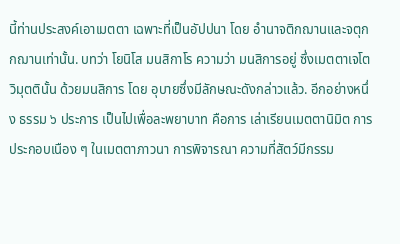นี้ท่านประสงค์เอาเมตตา เฉพาะที่เป็นอัปปนา โดย อำนาจติกฌานและจตุกกฌานเท่านั้น. บทว่า โยนิโส มนสิกาโร ความว่า มนสิการอยู่ ซึ่งเมตตาเจโตวิมุตตินั้น ด้วยมนสิการ โดย อุบายซึ่งมีลักษณะดังกล่าวแล้ว. อีกอย่างหนึ่ง ธรรม ๖ ประการ เป็นไปเพื่อละพยาบาท คือการ เล่าเรียนเมตตานิมิต การประกอบเนือง ๆ ในเมตตาภาวนา การพิจารณา ความที่สัตว์มีกรรม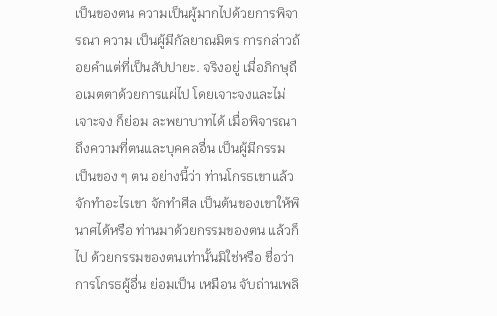เป็นของตน ความเป็นผู้มากไปด้วยการพิจารณา ความ เป็นผู้มีกัลยาณมิตร การกล่าวถ้อยคำแต่ที่เป็นสัปปายะ. จริงอยู่ เมื่อภิกษุถือเมตตาด้วยการแผ่ไป โดยเจาะจงและไม่เจาะจง ก็ย่อม ละพยาบาทได้ เมื่อพิจารณาถึงความที่ตนและบุคคลอื่น เป็นผู้มีกรรม เป็นของ ๆ ตน อย่างนี้ว่า ท่านโกรธเขาแล้วจักทำอะไรเขา จักทำศีล เป็นต้นของเขาให้พินาศได้หรือ ท่านมาด้วยกรรมของตน แล้วก็ไป ด้วยกรรมของตนเท่านั้นมิใช่หรือ ชื่อว่า การโกรธผู้อื่น ย่อมเป็น เหมือน จับถ่านเพลิ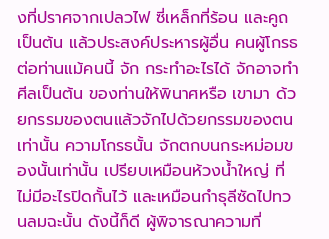งที่ปราศจากเปลวไฟ ซี่เหล็กที่ร้อน และคูถ เป็นต้น แล้วประสงค์ประหารผู้อื่น คนผู้โกรธต่อท่านแม้คนนี้ จัก กระทำอะไรได้ จักอาจทำศีลเป็นต้น ของท่านให้พินาศหรือ เขามา ด้วยกรรมของตนแล้วจักไปด้วยกรรมของตนเท่านั้น ความโกรธนั้น จักตกบนกระหม่อมของนั้นเท่านั้น เปรียบเหมือนห้วงน้ำใหญ่ ที่ ไม่มีอะไรปิดกั้นไว้ และเหมือนกำธุลีซัดไปทวนลมฉะนั้น ดังนี้ก็ดี ผู้พิจารณาความที่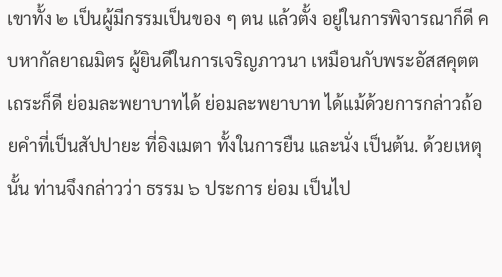เขาทั้ง ๒ เป็นผู้มีกรรมเป็นของ ๆ ตน แล้วตั้ง อยู่ในการพิจารณาก็ดี คบหากัลยาณมิตร ผู้ยินดีในการเจริญภาวนา เหมือนกับพระอัสสคุตตเถระก็ดี ย่อมละพยาบาทได้ ย่อมละพยาบาท ได้แม้ด้วยการกล่าวถ้อยคำที่เป็นสัปปายะ ที่อิงเมตา ทั้งในการยืน และนั่ง เป็นต้น. ด้วยเหตุนั้น ท่านจึงกล่าวว่า ธรรม ๖ ประการ ย่อม เป็นไป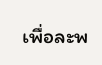เพื่อละพ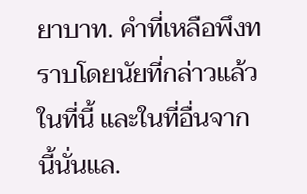ยาบาท. คำที่เหลือพึงทราบโดยนัยที่กล่าวแล้วในที่นี้ และในที่อื่นจากนี้นั่นแล.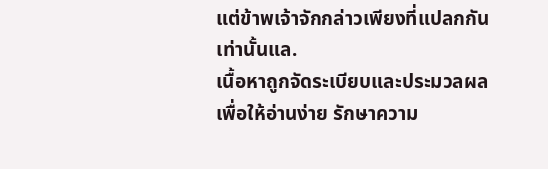แต่ข้าพเจ้าจักกล่าวเพียงที่แปลกกันเท่านั้นแล.
เนื้อหาถูกจัดระเบียบและประมวลผลเพื่อให้อ่านง่าย รักษาความ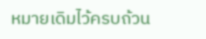หมายเดิมไว้ครบถ้วน